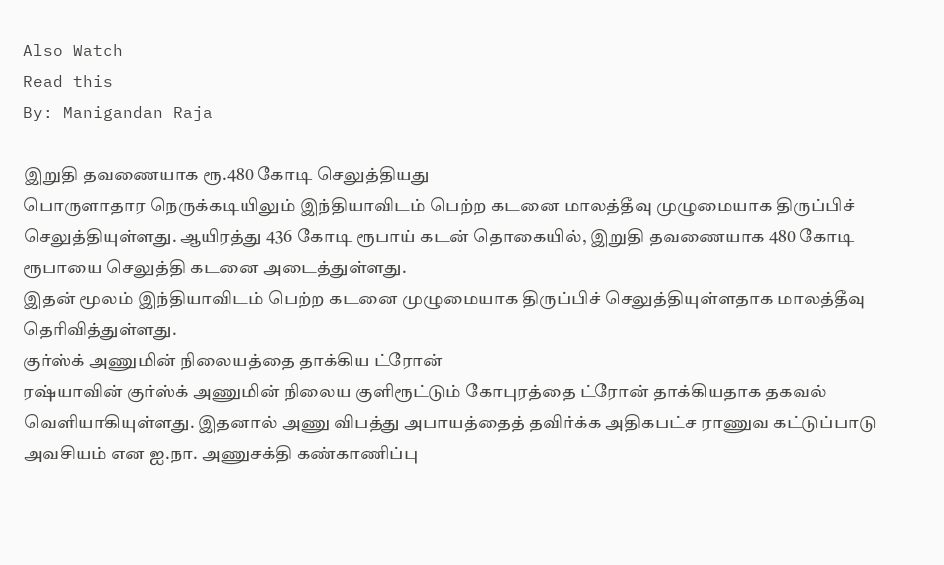Also Watch
Read this
By: Manigandan Raja

இறுதி தவணையாக ரூ.480 கோடி செலுத்தியது
பொருளாதார நெருக்கடியிலும் இந்தியாவிடம் பெற்ற கடனை மாலத்தீவு முழுமையாக திருப்பிச் செலுத்தியுள்ளது. ஆயிரத்து 436 கோடி ரூபாய் கடன் தொகையில், இறுதி தவணையாக 480 கோடி ரூபாயை செலுத்தி கடனை அடைத்துள்ளது.
இதன் மூலம் இந்தியாவிடம் பெற்ற கடனை முழுமையாக திருப்பிச் செலுத்தியுள்ளதாக மாலத்தீவு தெரிவித்துள்ளது.
குர்ஸ்க் அணுமின் நிலையத்தை தாக்கிய ட்ரோன்
ரஷ்யாவின் குர்ஸ்க் அணுமின் நிலைய குளிரூட்டும் கோபுரத்தை ட்ரோன் தாக்கியதாக தகவல் வெளியாகியுள்ளது. இதனால் அணு விபத்து அபாயத்தைத் தவிர்க்க அதிகபட்ச ராணுவ கட்டுப்பாடு அவசியம் என ஐ.நா. அணுசக்தி கண்காணிப்பு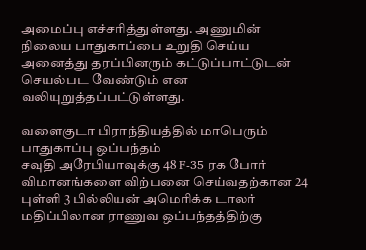அமைப்பு எச்சரித்துள்ளது. அணுமின் நிலைய பாதுகாப்பை உறுதி செய்ய அனைத்து தரப்பினரும் கட்டுப்பாட்டுடன் செயல்பட வேண்டும் என வலியுறுத்தப்பட்டுள்ளது.

வளைகுடா பிராந்தியத்தில் மாபெரும் பாதுகாப்பு ஒப்பந்தம்
சவுதி அரேபியாவுக்கு 48 F-35 ரக போர் விமானங்களை விற்பனை செய்வதற்கான 24 புள்ளி 3 பில்லியன் அமெரிக்க டாலர் மதிப்பிலான ராணுவ ஒப்பந்தத்திற்கு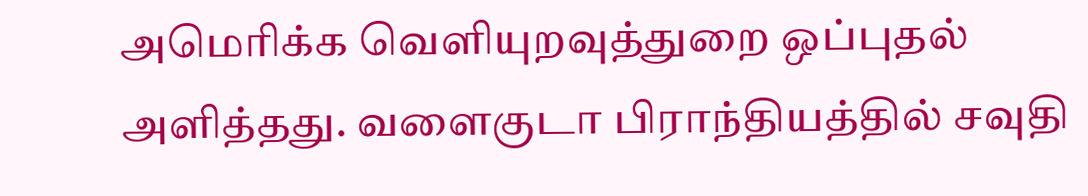அமெரிக்க வெளியுறவுத்துறை ஒப்புதல் அளித்தது. வளைகுடா பிராந்தியத்தில் சவுதி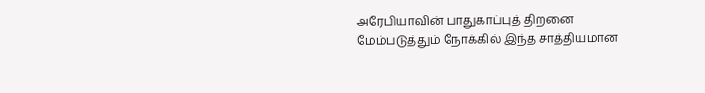அரேபியாவின் பாதுகாப்புத் திறனை மேம்படுத்தும் நோக்கில் இந்த சாத்தியமான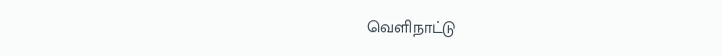வெளிநாட்டு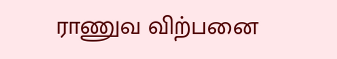ராணுவ விற்பனை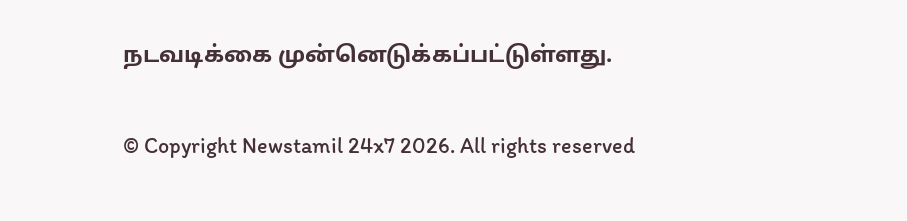நடவடிக்கை முன்னெடுக்கப்பட்டுள்ளது.

© Copyright Newstamil 24x7 2026. All rights reserved